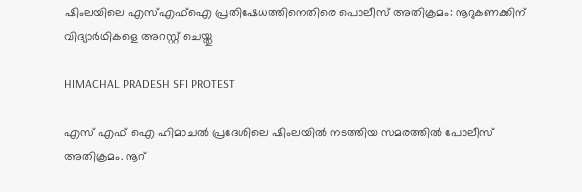ഷിംലയിലെ എസ്എഫ്ഐ പ്രതിഷേധത്തിനെതിരെ പൊലീസ് അതിക്രമം: നൂറുകണക്കിന് വിദ്യാർഥികളെ അറസ്റ്റ് ചെയ്തു

HIMACHAL PRADESH SFI PROTEST

എസ് എഫ് ഐ ഹിമാചൽ പ്രദേശിലെ ഷിംലയിൽ നടത്തിയ സമരത്തിൽ പോലീസ് അതിക്രമം. നൂറ്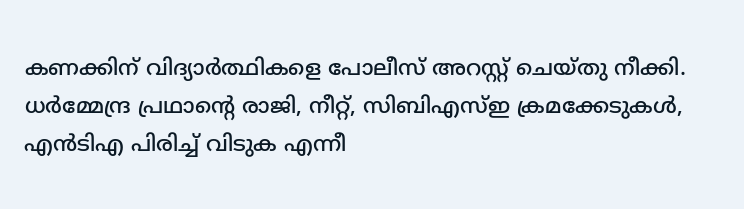കണക്കിന് വിദ്യാർത്ഥികളെ പോലീസ് അറസ്റ്റ് ചെയ്തു നീക്കി. ധർമ്മേന്ദ്ര പ്രഥാൻ്റെ രാജി, നീറ്റ്, സിബിഎസ്ഇ ക്രമക്കേടുകൾ, എൻടിഎ പിരിച്ച് വിടുക എന്നീ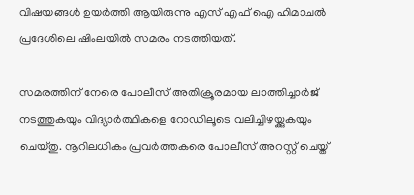വിഷയങ്ങൾ ഉയർത്തി ആയിരുന്നു എസ് എഫ് ഐ ഹിമാചൽ പ്രദേശിലെ ഷിംലയിൽ സമരം നടത്തിയത്.

സമരത്തിന് നേരെ പോലീസ് അതിക്രൂരമായ ലാത്തിച്ചാർജ് നടത്തുകയും വിദ്യാർത്ഥികളെ റോഡിലൂടെ വലിച്ചിഴയ്ക്കുകയും ചെയ്തു. നൂറിലധികം പ്രവർത്തകരെ പോലീസ് അറസ്റ്റ് ചെയ്ത്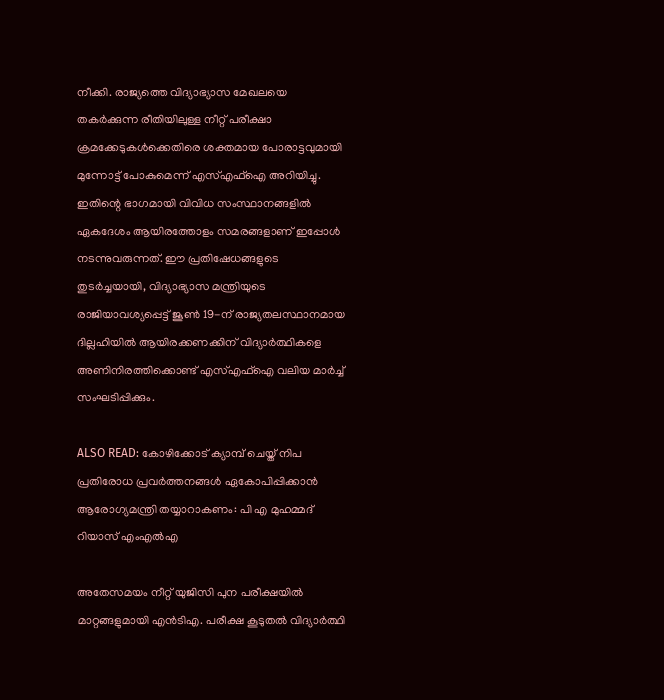നീക്കി. രാജ്യത്തെ വിദ്യാഭ്യാസ മേഖലയെ തകർക്കുന്ന രീതിയിലുള്ള നീറ്റ് പരീക്ഷാ ക്രമക്കേടുകൾക്കെതിരെ ശക്തമായ പോരാട്ടവുമായി മുന്നോട്ട് പോകുമെന്ന് എസ്എഫ്ഐ അറിയിച്ചു. ഇതിന്റെ ഭാഗമായി വിവിധ സംസ്ഥാനങ്ങളിൽ ഏകദേശം ആയിരത്തോളം സമരങ്ങളാണ് ഇപ്പോൾ നടന്നുവരുന്നത്. ഈ പ്രതിഷേധങ്ങളുടെ തുടർച്ചയായി, വിദ്യാഭ്യാസ മന്ത്രിയുടെ രാജിയാവശ്യപ്പെട്ട് ജൂൺ 19-ന് രാജ്യതലസ്ഥാനമായ ദില്ലഹിയിൽ ആയിരക്കണക്കിന് വിദ്യാർത്ഥികളെ അണിനിരത്തിക്കൊണ്ട് എസ്എഫ്ഐ വലിയ മാർച്ച് സംഘടിപ്പിക്കും.

ALSO READ: കോഴിക്കോട്‌ ക്യാമ്പ്‌ ചെയ്ത്‌ നിപ പ്രതിരോധ പ്രവർത്തനങ്ങൾ ഏകോപിപ്പിക്കാൻ ആരോഗ്യമന്ത്രി തയ്യാറാകണം: പി എ മുഹമ്മദ്‌ റിയാസ്‌ എംഎൽഎ

അതേസമയം നീറ്റ് യുജിസി പുന പരീക്ഷയിൽ മാറ്റങ്ങളുമായി എൻടിഎ. പരീക്ഷ കൂടുതൽ വിദ്യാർത്ഥി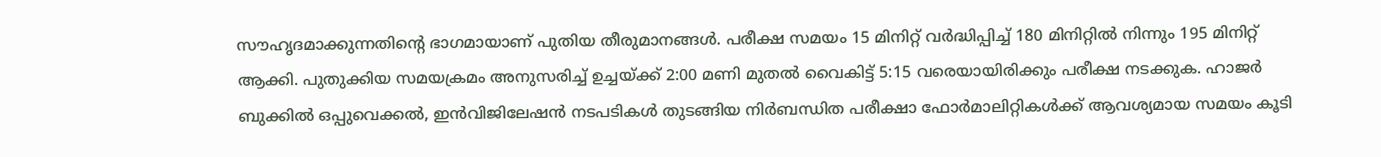സൗഹൃദമാക്കുന്നതിന്റെ ഭാഗമായാണ് പുതിയ തീരുമാനങ്ങൾ. പരീക്ഷ സമയം 15 മിനിറ്റ് വർദ്ധിപ്പിച്ച് 180 മിനിറ്റിൽ നിന്നും 195 മിനിറ്റ് ആക്കി. പുതുക്കിയ സമയക്രമം അനുസരിച്ച് ഉച്ചയ്‌ക്ക് 2:00 മണി മുതല്‍ വൈകിട്ട് 5:15 വരെയായിരിക്കും പരീക്ഷ നടക്കുക. ഹാജര്‍ ബുക്കില്‍ ഒപ്പുവെക്കല്‍, ഇന്‍വിജിലേഷന്‍ നടപടികള്‍ തുടങ്ങിയ നിര്‍ബന്ധിത പരീക്ഷാ ഫോര്‍മാലിറ്റികള്‍ക്ക് ആവശ്യമായ സമയം കൂടി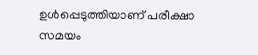ഉള്‍പ്പെടുത്തിയാണ് പരീക്ഷാ സമയം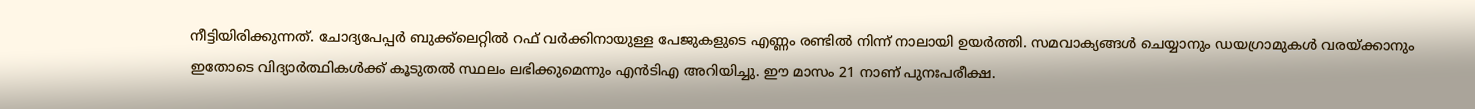നീട്ടിയിരിക്കുന്നത്. ചോദ്യപേപ്പര്‍ ബുക്ക്ലെറ്റില്‍ റഫ് വര്‍ക്കിനായുള്ള പേജുകളുടെ എണ്ണം രണ്ടില്‍ നിന്ന് നാലായി ഉയര്‍ത്തി. സമവാക്യങ്ങള്‍ ചെയ്യാനും ഡയഗ്രാമുകള്‍ വരയ്‌ക്കാനും ഇതോടെ വിദ്യാര്‍ത്ഥികള്‍ക്ക് കൂടുതല്‍ സ്ഥലം ലഭിക്കുമെന്നും എൻടിഎ അറിയിച്ചു. ഈ മാസം 21 നാണ് പുനഃപരീക്ഷ.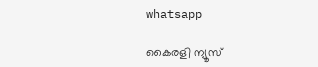whatsapp

കൈരളി ന്യൂസ്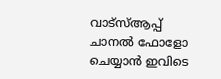വാട്‌സ്ആപ്പ് ചാനല്‍ ഫോളോ ചെയ്യാന്‍ ഇവിടെ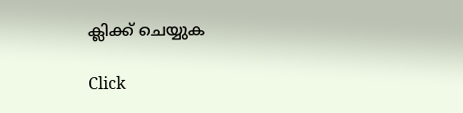ക്ലിക്ക് ചെയ്യുക

Click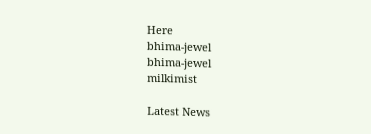Here
bhima-jewel
bhima-jewel
milkimist

Latest News